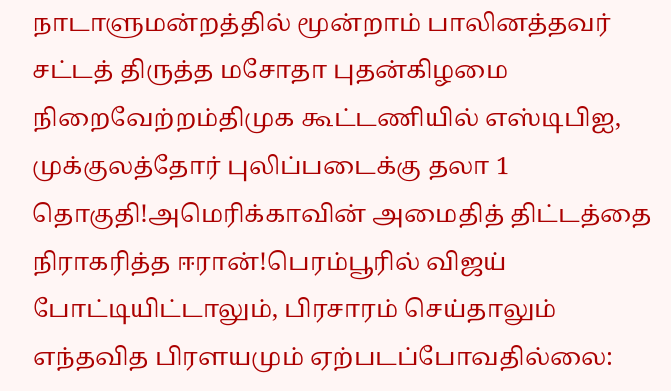நாடாளுமன்றத்தில் மூன்றாம் பாலினத்தவர் சட்டத் திருத்த மசோதா புதன்கிழமை நிறைவேற்றம்திமுக கூட்டணியில் எஸ்டிபிஐ, முக்குலத்தோர் புலிப்படைக்கு தலா 1 தொகுதி!அமெரிக்காவின் அமைதித் திட்டத்தை நிராகரித்த ஈரான்!பெரம்பூரில் விஜய் போட்டியிட்டாலும், பிரசாரம் செய்தாலும் எந்தவித பிரளயமும் ஏற்படப்போவதில்லை: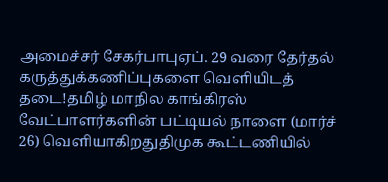அமைச்சர் சேகர்பாபுஏப். 29 வரை தேர்தல் கருத்துக்கணிப்புகளை வெளியிடத் தடை!தமிழ் மாநில காங்கிரஸ் வேட்பாளர்களின் பட்டியல் நாளை (மார்ச் 26) வெளியாகிறதுதிமுக கூட்டணியில்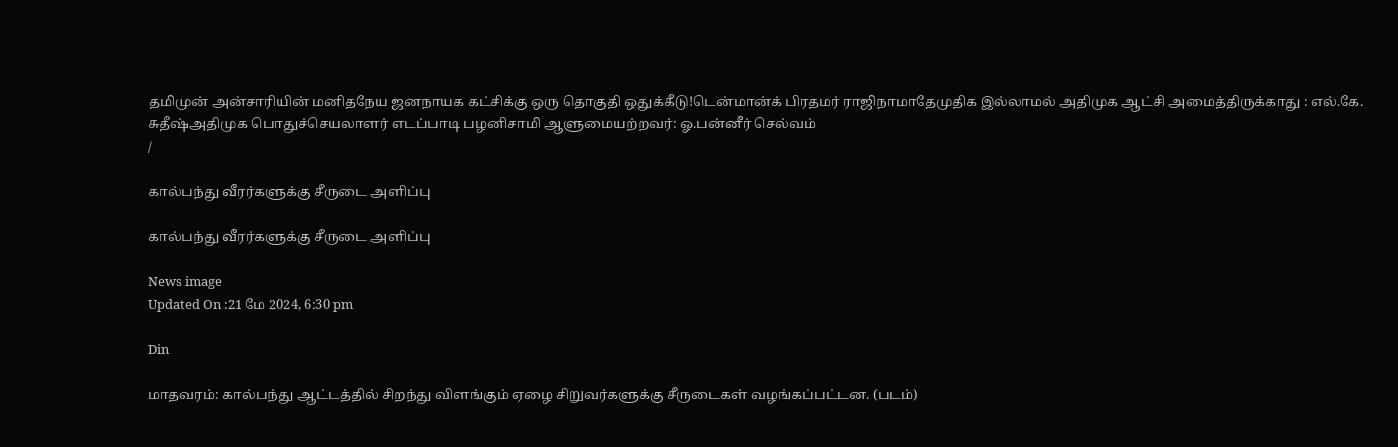தமிமுன் அன்சாரியின் மனிதநேய ஜனநாயக கட்சிக்கு ஒரு தொகுதி ஒதுக்கீடு!டென்மான்க் பிரதமர் ராஜிநாமாதேமுதிக இல்லாமல் அதிமுக ஆட்சி அமைத்திருக்காது : எல்.கே. சுதீஷ்அதிமுக பொதுச்செயலாளர் எடப்பாடி பழனிசாமி ஆளுமையற்றவர்: ஓ.பன்னீர் செல்வம்
/

கால்பந்து வீரர்களுக்கு சீருடை அளிப்பு

கால்பந்து வீரர்களுக்கு சீருடை அளிப்பு

News image
Updated On :21 மே 2024, 6:30 pm

Din

மாதவரம்: கால்பந்து ஆட்டத்தில் சிறந்து விளங்கும் ஏழை சிறுவர்களுக்கு சீருடைகள் வழங்கப்பட்டன. (படம்)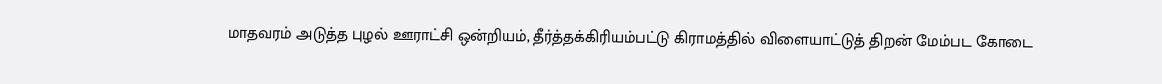மாதவரம் அடுத்த புழல் ஊராட்சி ஒன்றியம், தீர்த்தக்கிரியம்பட்டு கிராமத்தில் விளையாட்டுத் திறன் மேம்பட கோடை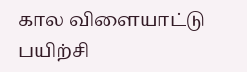கால விளையாட்டு பயிற்சி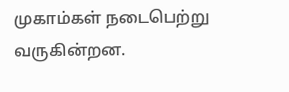முகாம்கள் நடைபெற்று வருகின்றன.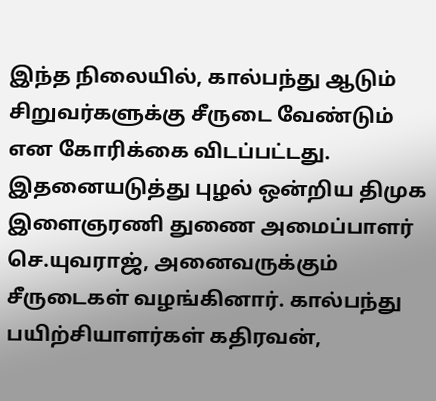இந்த நிலையில், கால்பந்து ஆடும் சிறுவர்களுக்கு சீருடை வேண்டும் என கோரிக்கை விடப்பட்டது. இதனையடுத்து புழல் ஒன்றிய திமுக இளைஞரணி துணை அமைப்பாளர் செ.யுவராஜ், அனைவருக்கும் சீருடைகள் வழங்கினார். கால்பந்து பயிற்சியாளர்கள் கதிரவன்,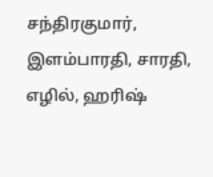சந்திரகுமார், இளம்பாரதி, சாரதி, எழில், ஹரிஷ்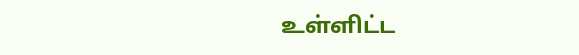உள்ளிட்ட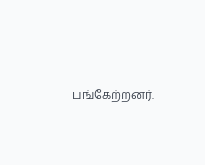பங்கேற்றனர்.